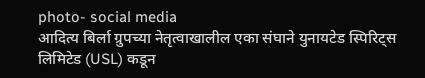photo- social media
आदित्य बिर्ला ग्रुपच्या नेतृत्वाखालील एका संघाने युनायटेड स्पिरिट्स लिमिटेड (USL) कडून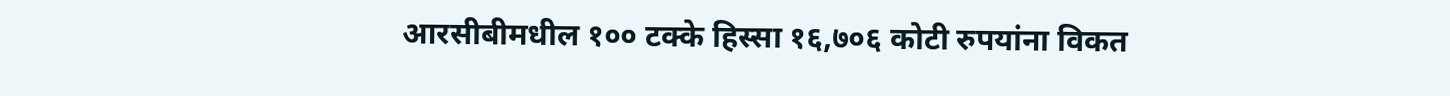आरसीबीमधील १०० टक्के हिस्सा १६,७०६ कोटी रुपयांना विकत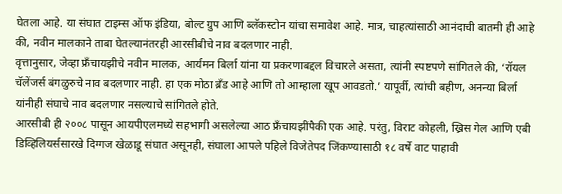घेतला आहे. या संघात टाइम्स ऑफ इंडिया, बोल्ट ग्रुप आणि ब्लॅकस्टोन यांचा समावेश आहे. मात्र, चाहत्यांसाठी आनंदाची बातमी ही आहे की, नवीन मालकाने ताबा घेतल्यानंतरही आरसीबीचे नाव बदलणार नाही.
वृत्तानुसार, जेव्हा फ्रँचायझीचे नवीन मालक, आर्यमन बिर्ला यांना या प्रकरणाबद्दल विचारले असता, त्यांनी स्पष्टपणे सांगितले की, ‘रॉयल चॅलेंजर्स बंगळुरुचे नाव बदलणार नाही. हा एक मोठा ब्रँड आहे आणि तो आम्हाला खूप आवडतो.’ यापूर्वी, त्यांची बहीण, अनन्या बिर्ला यांनीही संघाचे नाव बदलणार नसल्याचे सांगितले होते.
आरसीबी ही २००८ पासून आयपीएलमध्ये सहभागी असलेल्या आठ फ्रँचायझींपैकी एक आहे. परंतु, विराट कोहली, ख्रिस गेल आणि एबी डिव्हिलियर्ससारखे दिग्गज खेळाडू संघात असूनही, संघाला आपले पहिले विजेतेपद जिंकण्यासाठी १८ वर्षे वाट पाहावी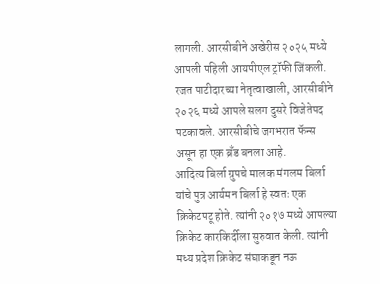लागली. आरसीबीने अखेरीस २०२५ मध्ये आपली पहिली आयपीएल ट्रॉफी जिंकली. रजत पाटीदारच्या नेतृत्वाखाली, आरसीबीने २०२६ मध्ये आपले सलग दुसरे विजेतेपद पटकावले. आरसीबीचे जगभरात फॅन्स असून हा एक ब्रँड बनला आहे.
आदित्य बिर्ला ग्रुपचे मालक मंगलम बिर्ला यांचे पुत्र आर्यमन बिर्ला हे स्वतः एक क्रिकेटपटू होते. त्यांनी २०१७ मध्ये आपल्या क्रिकेट कारकिर्दीला सुरुवात केली. त्यांनी मध्य प्रदेश क्रिकेट संघाकडून नऊ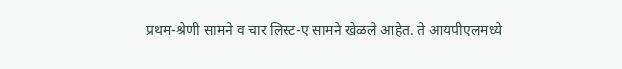प्रथम-श्रेणी सामने व चार लिस्ट-ए सामने खेळले आहेत. ते आयपीएलमध्ये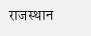राजस्थान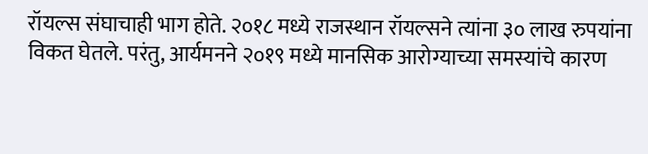रॉयल्स संघाचाही भाग होते. २०१८ मध्ये राजस्थान रॉयल्सने त्यांना ३० लाख रुपयांना विकत घेतले. परंतु, आर्यमनने २०१९ मध्ये मानसिक आरोग्याच्या समस्यांचे कारण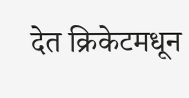देत क्रिकेटमधून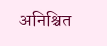अनिश्चित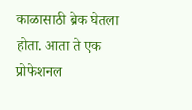काळासाठी ब्रेक घेतला होता. आता ते एक प्रोफेशनल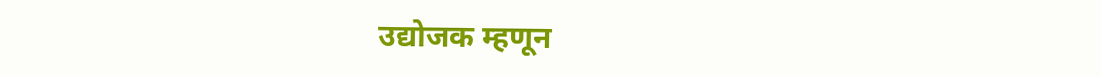उद्योजक म्हणून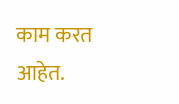काम करत आहेत.